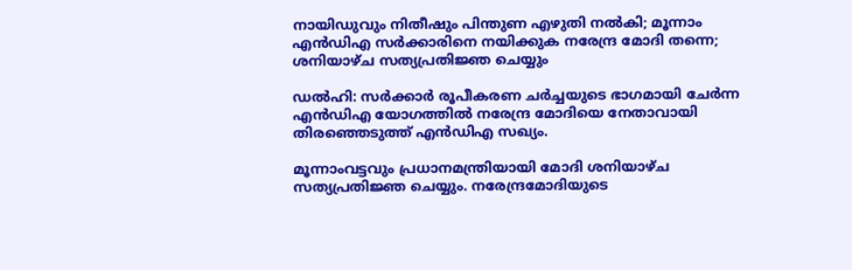നായിഡുവും നിതീഷും പിന്തുണ എഴുതി നല്‍കി; മൂന്നാം എൻഡിഎ സര്‍ക്കാരിനെ നയിക്കുക നരേന്ദ്ര മോദി തന്നെ; ശനിയാഴ്‌ച സത്യപ്രതിജ്ഞ ചെയ്യും

ഡല്‍ഹി: സ‌ർക്കാർ രൂപീകരണ ചർച്ചയുടെ ഭാഗമായി ചേർന്ന എൻഡിഎ യോഗത്തില്‍ നരേന്ദ്ര മോദിയെ നേതാവായി തിരഞ്ഞെടുത്ത് എൻഡിഎ സഖ്യം.

മൂന്നാംവട്ടവും പ്രധാനമന്ത്രിയായി മോദി ശനിയാഴ്‌ച സത്യപ്രതിജ്ഞ ചെയ്യും. നരേന്ദ്രമോദിയുടെ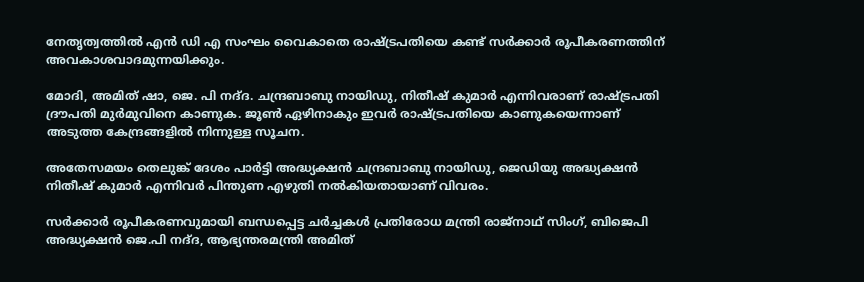നേതൃത്വത്തില്‍ എൻ ഡി എ സംഘം വൈകാതെ രാഷ്‌ട്രപതിയെ കണ്ട് സർക്കാർ രൂപീകരണത്തിന് അവകാശവാദമുന്നയിക്കും.

മോദി, അമിത് ഷാ, ജെ. പി നദ്‌ദ. ചന്ദ്രബാബു നായിഡു, നിതീഷ് കുമാർ എന്നിവരാണ് രാഷ്‌ട്രപതി ദ്രൗപതി മുർമുവിനെ കാണുക. ജൂണ്‍ ഏഴിനാകും ഇവർ രാഷ്‌ട്രപതിയെ കാണുകയെന്നാണ് അടുത്ത കേന്ദ്രങ്ങളില്‍ നിന്നുള്ള സൂചന.

അതേസമയം തെലുങ്ക് ദേശം പാർട്ടി അദ്ധ്യക്ഷൻ ചന്ദ്രബാബു നായിഡു, ജെഡിയു അദ്ധ്യക്ഷൻ നിതീഷ് കുമാർ എന്നിവർ പിന്തുണ എഴുതി നല്‍കിയതായാണ് വിവരം.

സർക്കാർ രൂപീകരണവുമായി ബന്ധപ്പെട്ട ചർ‌ച്ചകള്‍ പ്രതിരോധ മന്ത്രി രാജ്‌നാഥ് സിംഗ്, ബിജെപി അദ്ധ്യക്ഷൻ ജെ.പി നദ്‌ദ, ആഭ്യന്തരമന്ത്രി അമിത്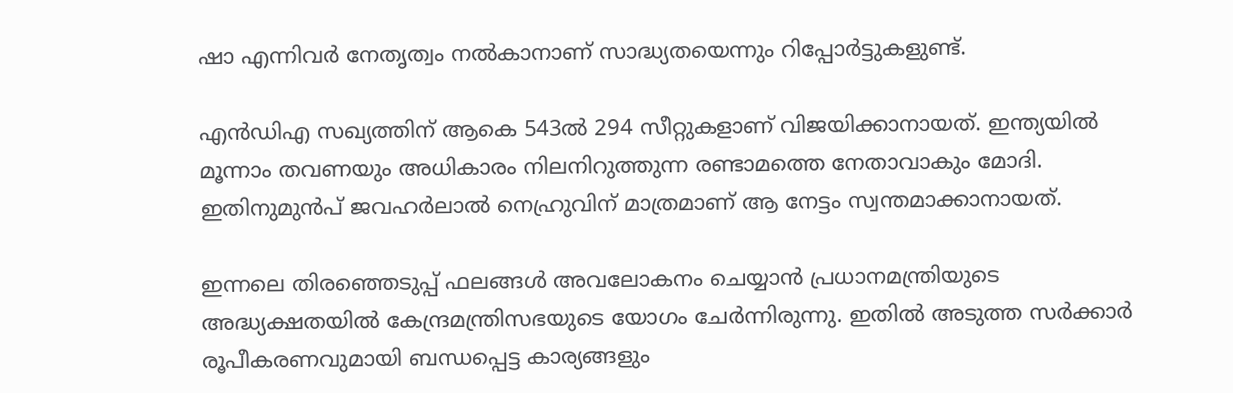ഷാ എന്നിവർ നേതൃത്വം നല്‍കാനാണ് സാദ്ധ്യതയെന്നും റിപ്പോർട്ടുകളുണ്ട്.

എൻഡിഎ സഖ്യത്തിന് ആകെ 543ല്‍ 294 സീറ്റുകളാണ് വിജയിക്കാനായത്. ഇന്ത്യയില്‍ മൂന്നാം തവണയും അധികാരം നിലനിറുത്തുന്ന രണ്ടാമത്തെ നേതാവാകും മോദി. ഇതിനുമുൻപ് ജവഹർലാല്‍ നെഹ്രുവിന് മാത്രമാണ് ആ നേട്ടം സ്വന്തമാക്കാനായത്.

ഇന്നലെ തിരഞ്ഞെടുപ്പ് ഫലങ്ങള്‍ അവലോകനം ചെയ്യാൻ പ്രധാനമന്ത്രിയുടെ അദ്ധ്യക്ഷതയില്‍ കേന്ദ്രമന്ത്രിസഭയുടെ യോഗം ചേർന്നിരുന്നു. ഇതില്‍ അടുത്ത സർക്കാർ രൂപീകരണവുമായി ബന്ധപ്പെട്ട കാര്യങ്ങളും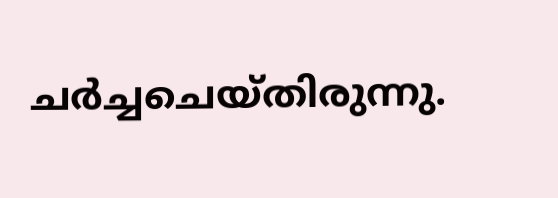ചർച്ചചെയ്തിരുന്നു.